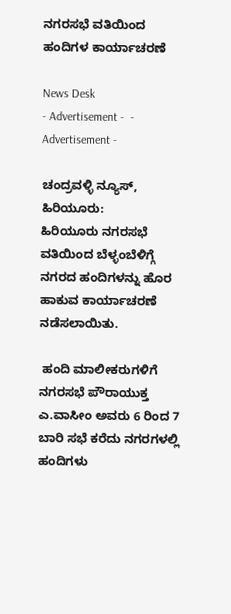ನಗರಸಭೆ ವತಿಯಿಂದ ಹಂದಿಗಳ ಕಾರ್ಯಾಚರಣೆ

News Desk
- Advertisement -  - Advertisement -

ಚಂದ್ರವಳ್ಳಿ ನ್ಯೂಸ್, ಹಿರಿಯೂರು:
ಹಿರಿಯೂರು ನಗರಸಭೆ ವತಿಯಿಂದ ಬೆಳ್ಳಂಬೆಳಿಗ್ಗೆ ನಗರದ ಹಂದಿಗಳನ್ನು ಹೊರ ಹಾಕುವ ಕಾರ್ಯಾಚರಣೆ ನಡೆಸಲಾಯಿತು.

 ಹಂದಿ ಮಾಲೀಕರುಗಳಿಗೆ ನಗರಸಭೆ ಪೌರಾಯುಕ್ತ ಎ.ವಾಸೀಂ ಅವರು 6 ರಿಂದ 7 ಬಾರಿ ಸಭೆ ಕರೆದು ನಗರಗಳಲ್ಲಿ ಹಂದಿಗಳು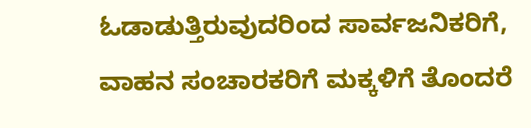ಓಡಾಡುತ್ತಿರುವುದರಿಂದ ಸಾರ್ವಜನಿಕರಿಗೆ, ವಾಹನ ಸಂಚಾರಕರಿಗೆ ಮಕ್ಕಳಿಗೆ ತೊಂದರೆ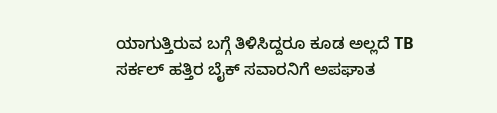ಯಾಗುತ್ತಿರುವ ಬಗ್ಗೆ ತಿಳಿಸಿದ್ದರೂ ಕೂಡ ಅಲ್ಲದೆ TB ಸರ್ಕಲ್ ಹತ್ತಿರ ಬೈಕ್ ಸವಾರನಿಗೆ ಅಪಘಾತ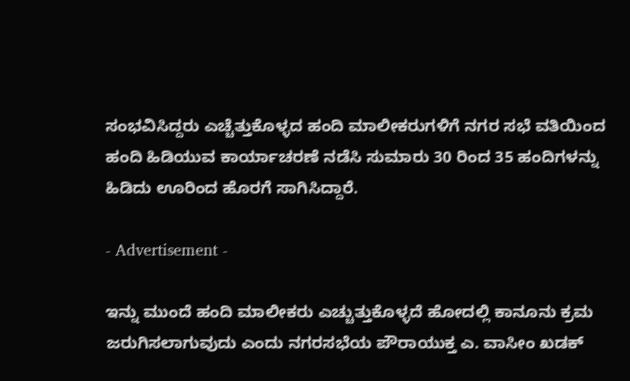ಸಂಭವಿಸಿದ್ದರು ಎಚ್ಚೆತ್ತುಕೊಳ್ಳದ ಹಂದಿ ಮಾಲೀಕರುಗಳಿಗೆ ನಗರ ಸಭೆ ವತಿಯಿಂದ ಹಂದಿ ಹಿಡಿಯುವ ಕಾರ್ಯಾಚರಣೆ ನಡೆಸಿ ಸುಮಾರು 30 ರಿಂದ 35 ಹಂದಿಗಳನ್ನು ಹಿಡಿದು ಊರಿಂದ ಹೊರಗೆ ಸಾಗಿಸಿದ್ದಾರೆ.

- Advertisement -

ಇನ್ನು ಮುಂದೆ ಹಂದಿ ಮಾಲೀಕರು ಎಚ್ಚುತ್ತುಕೊಳ್ಳದೆ ಹೋದಲ್ಲಿ ಕಾನೂನು ಕ್ರಮ ಜರುಗಿಸಲಾಗುವುದು ಎಂದು ನಗರಸಭೆಯ ಪೌರಾಯುಕ್ತ ಎ. ವಾಸೀಂ ಖಡಕ್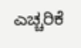ಎಚ್ಚರಿಕೆ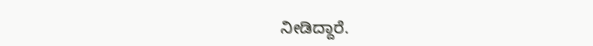ನೀಡಿದ್ದಾರೆ.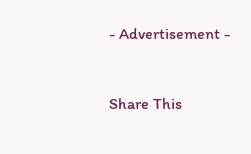- Advertisement -



Share This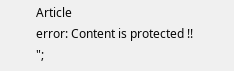Article
error: Content is protected !!
";